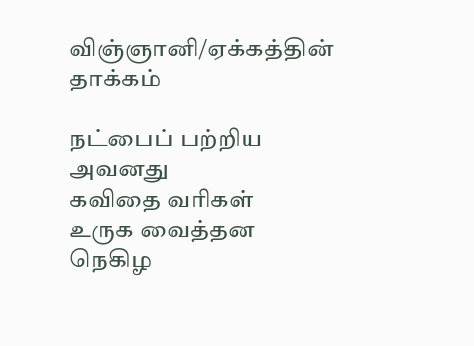விஞ்ஞானி/ஏக்கத்தின் தாக்கம்

நட்பைப் பற்றிய
அவனது
கவிதை வரிகள்
உருக வைத்தன
நெகிழ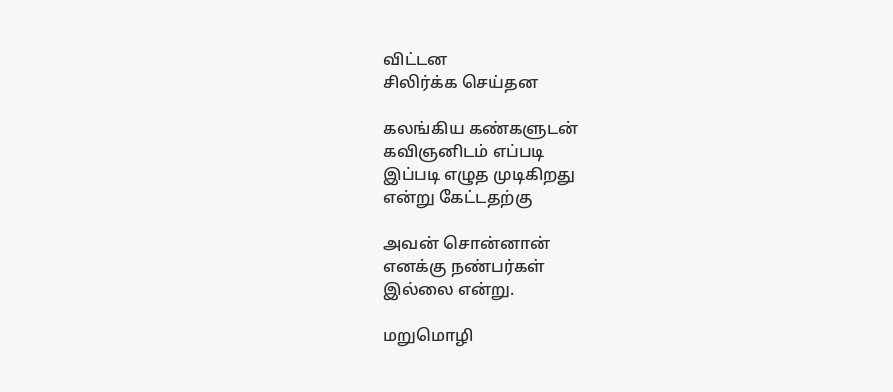விட்டன
சிலிர்க்க செய்தன

கலங்கிய கண்களுடன்
கவிஞனிடம் எப்படி
இப்படி எழுத முடிகிறது
என்று கேட்டதற்கு

அவன் சொன்னான்
எனக்கு நண்பர்கள்
இல்லை என்று.

மறுமொழி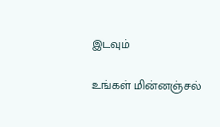இடவும்

உங்கள் மின்னஞ்சல்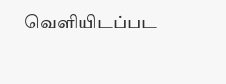வெளியிடப்பட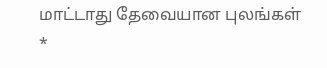மாட்டாது தேவையான புலங்கள் *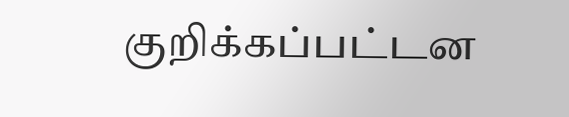குறிக்கப்பட்டன